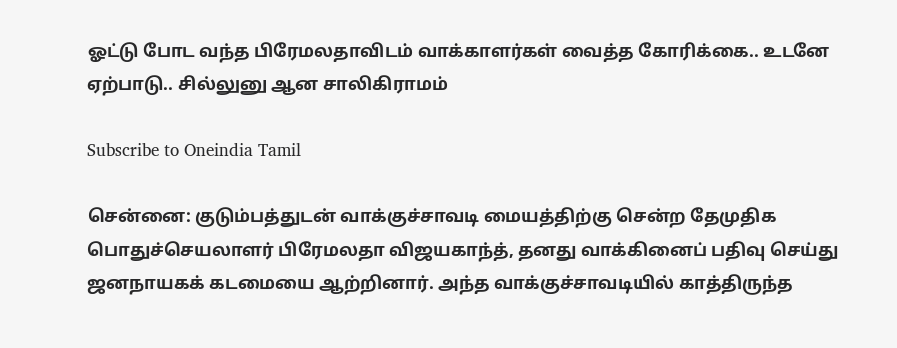ஓட்டு போட வந்த பிரேமலதாவிடம் வாக்காளர்கள் வைத்த கோரிக்கை.. உடனே ஏற்பாடு.. சில்லுனு ஆன சாலிகிராமம்

Subscribe to Oneindia Tamil

சென்னை: குடும்பத்துடன் வாக்குச்சாவடி மையத்திற்கு சென்ற தேமுதிக பொதுச்செயலாளர் பிரேமலதா விஜயகாந்த், தனது வாக்கினைப் பதிவு செய்து ஜனநாயகக் கடமையை ஆற்றினார். அந்த வாக்குச்சாவடியில் காத்திருந்த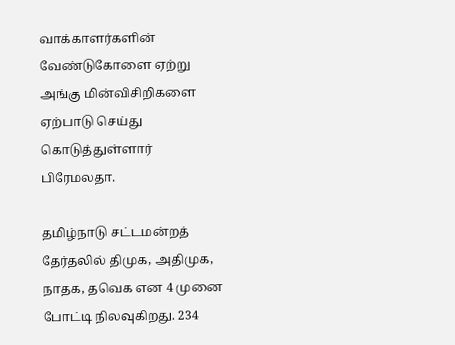வாக்காளர்களின் வேண்டுகோளை ஏற்று அங்கு மின்விசிறிகளை ஏற்பாடு செய்து கொடுத்துள்ளார் பிரேமலதா.

தமிழ்நாடு சட்டமன்றத் தேர்தலில் திமுக, அதிமுக, நாதக, தவெக என 4 முனை போட்டி நிலவுகிறது. 234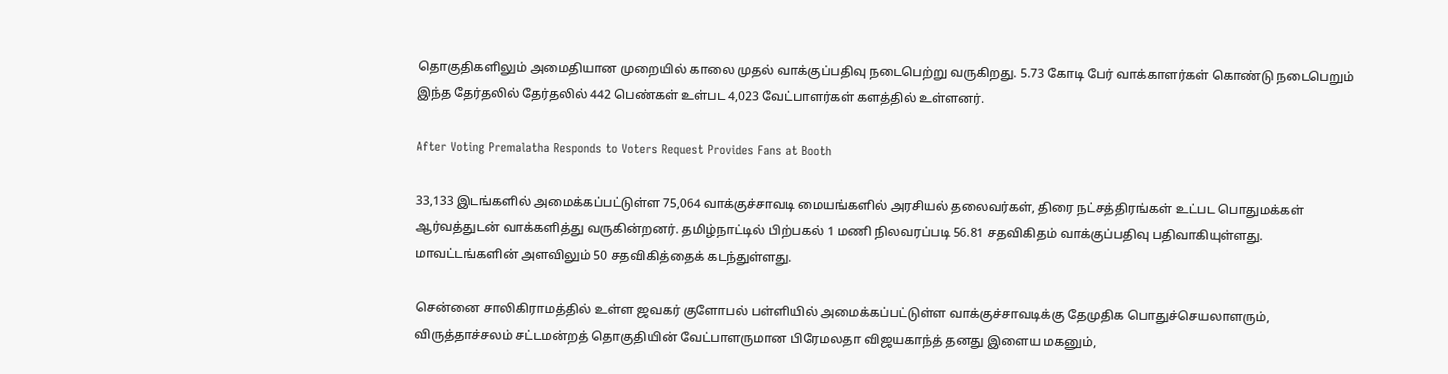தொகுதிகளிலும் அமைதியான முறையில் காலை முதல் வாக்குப்பதிவு நடைபெற்று வருகிறது. 5.73 கோடி பேர் வாக்காளர்கள் கொண்டு நடைபெறும் இந்த தேர்தலில் தேர்தலில் 442 பெண்கள் உள்பட 4,023 வேட்பாளர்கள் களத்தில் உள்ளனர்.

After Voting Premalatha Responds to Voters Request Provides Fans at Booth

33,133 இடங்களில் அமைக்கப்பட்டுள்ள 75,064 வாக்குச்சாவடி மையங்களில் அரசியல் தலைவர்கள், திரை நட்சத்திரங்கள் உட்பட பொதுமக்கள் ஆர்வத்துடன் வாக்களித்து வருகின்றனர். தமிழ்நாட்டில் பிற்பகல் 1 மணி நிலவரப்படி 56.81 சதவிகிதம் வாக்குப்பதிவு பதிவாகியுள்ளது. மாவட்டங்களின் அளவிலும் 50 சதவிகித்தைக் கடந்துள்ளது.

சென்னை சாலிகிராமத்தில் உள்ள ஜவகர் குளோபல் பள்ளியில் அமைக்கப்பட்டுள்ள வாக்குச்சாவடிக்கு தேமுதிக பொதுச்செயலாளரும், விருத்தாச்சலம் சட்டமன்றத் தொகுதியின் வேட்பாளருமான பிரேமலதா விஜயகாந்த் தனது இளைய மகனும்,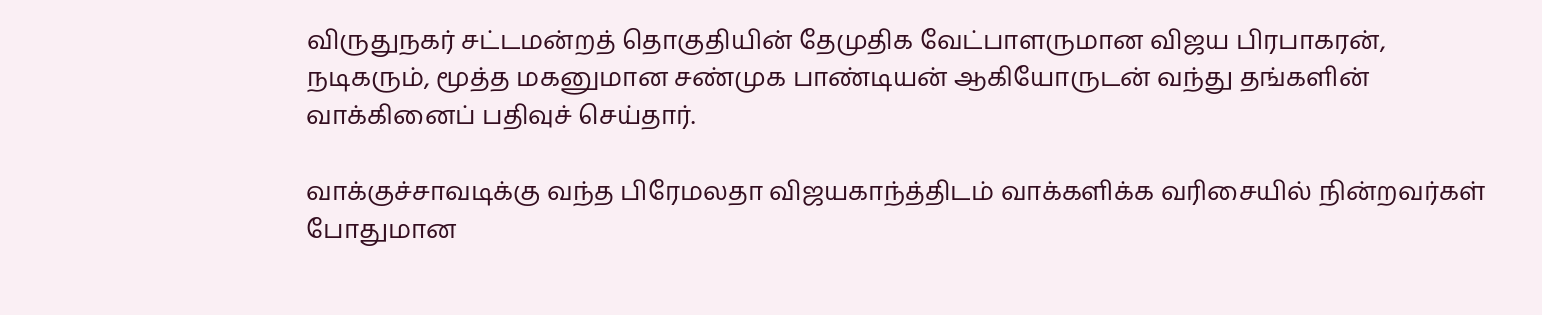விருதுநகர் சட்டமன்றத் தொகுதியின் தேமுதிக வேட்பாளருமான விஜய பிரபாகரன், நடிகரும், மூத்த மகனுமான சண்முக பாண்டியன் ஆகியோருடன் வந்து தங்களின் வாக்கினைப் பதிவுச் செய்தார்.

வாக்குச்சாவடிக்கு வந்த பிரேமலதா விஜயகாந்த்திடம் வாக்களிக்க வரிசையில் நின்றவர்கள் போதுமான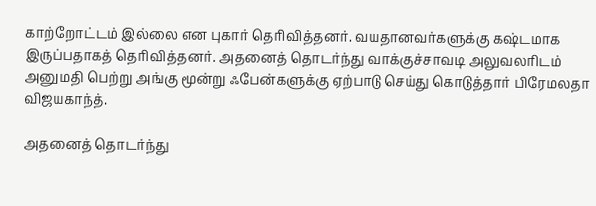காற்றோட்டம் இல்லை என புகார் தெரிவித்தனர். வயதானவர்களுக்கு கஷ்டமாக இருப்பதாகத் தெரிவித்தனர். அதனைத் தொடர்ந்து வாக்குச்சாவடி அலுவலரிடம் அனுமதி பெற்று அங்கு மூன்று ஃபேன்களுக்கு ஏற்பாடு செய்து கொடுத்தார் பிரேமலதா விஜயகாந்த்.

அதனைத் தொடர்ந்து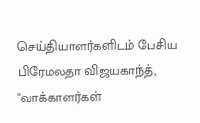செய்தியாளர்களிடம் பேசிய பிரேமலதா விஜயகாந்த், "வாக்காளர்கள்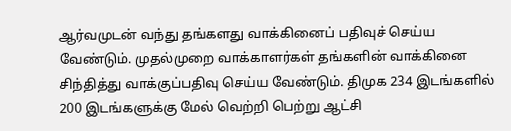ஆர்வமுடன் வந்து தங்களது வாக்கினைப் பதிவுச் செய்ய வேண்டும். முதல்முறை வாக்காளர்கள் தங்களின் வாக்கினை சிந்தித்து வாக்குப்பதிவு செய்ய வேண்டும். திமுக 234 இடங்களில் 200 இடங்களுக்கு மேல் வெற்றி பெற்று ஆட்சி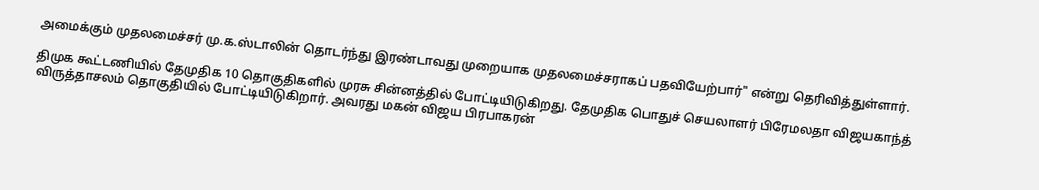அமைக்கும் முதலமைச்சர் மு.க.ஸ்டாலின் தொடர்ந்து இரண்டாவது முறையாக முதலமைச்சராகப் பதவியேற்பார்" என்று தெரிவித்துள்ளார்.

திமுக கூட்டணியில் தேமுதிக 10 தொகுதிகளில் முரசு சின்னத்தில் போட்டியிடுகிறது. தேமுதிக பொதுச் செயலாளர் பிரேமலதா விஜயகாந்த் விருத்தாசலம் தொகுதியில் போட்டியிடுகிறார். அவரது மகன் விஜய பிரபாகரன்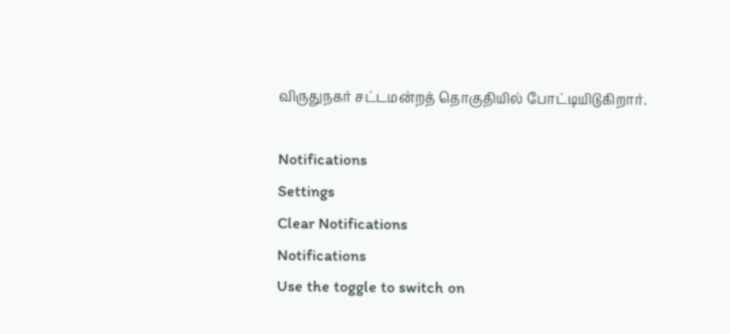விருதுநகர் சட்டமன்றத் தொகுதியில் போட்டியிடுகிறார்.

Notifications
Settings
Clear Notifications
Notifications
Use the toggle to switch on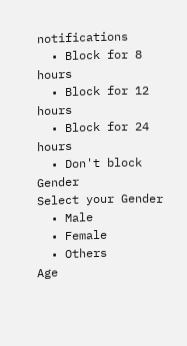notifications
  • Block for 8 hours
  • Block for 12 hours
  • Block for 24 hours
  • Don't block
Gender
Select your Gender
  • Male
  • Female
  • Others
Age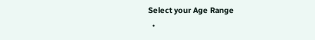Select your Age Range
  •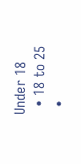Under 18
  • 18 to 25
  •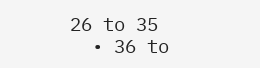26 to 35
  • 36 to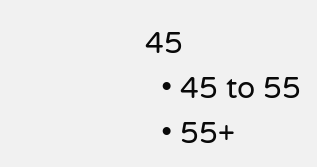45
  • 45 to 55
  • 55+